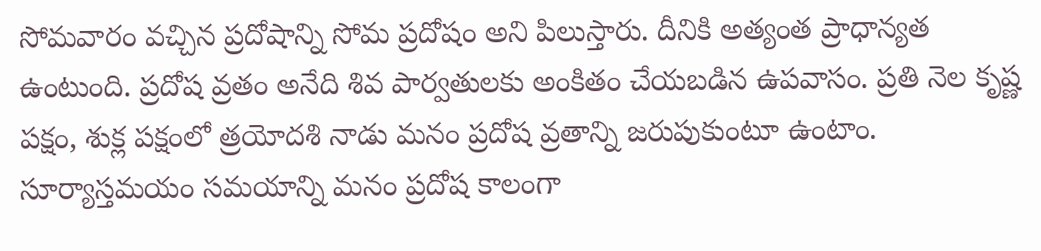సోమవారం వచ్చిన ప్రదోషాన్ని సోమ ప్రదోషం అని పిలుస్తారు. దీనికి అత్యంత ప్రాధాన్యత ఉంటుంది. ప్రదోష వ్రతం అనేది శివ పార్వతులకు అంకితం చేయబడిన ఉపవాసం. ప్రతి నెల కృష్ణ పక్షం, శుక్ల పక్షంలో త్రయోదశి నాడు మనం ప్రదోష వ్రతాన్ని జరుపుకుంటూ ఉంటాం. సూర్యాస్తమయం సమయాన్ని మనం ప్రదోష కాలంగా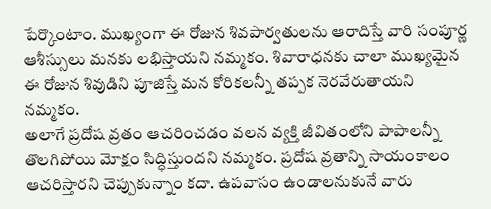పేర్కొంటాం. ముఖ్యంగా ఈ రోజున శివపార్వతులను ఆరాదిస్తే వారి సంపూర్ణ ఆశీస్సులు మనకు లభిస్తాయని నమ్మకం. శివారాధనకు చాలా ముఖ్యమైన ఈ రోజున శివుడిని పూజిస్తే మన కోరికలన్నీ తప్పక నెరవేరుతాయని నమ్మకం.
అలాగే ప్రదోష వ్రతం ఆచరించడం వలన వ్యక్తి జీవితంలోని పాపాలన్నీ తొలగిపోయి మోక్షం సిద్ధిస్తుందని నమ్మకం. ప్రదోష వ్రతాన్ని సాయంకాలం ఆచరిస్తారని చెప్పుకున్నాం కదా. ఉపవాసం ఉండాలనుకునే వారు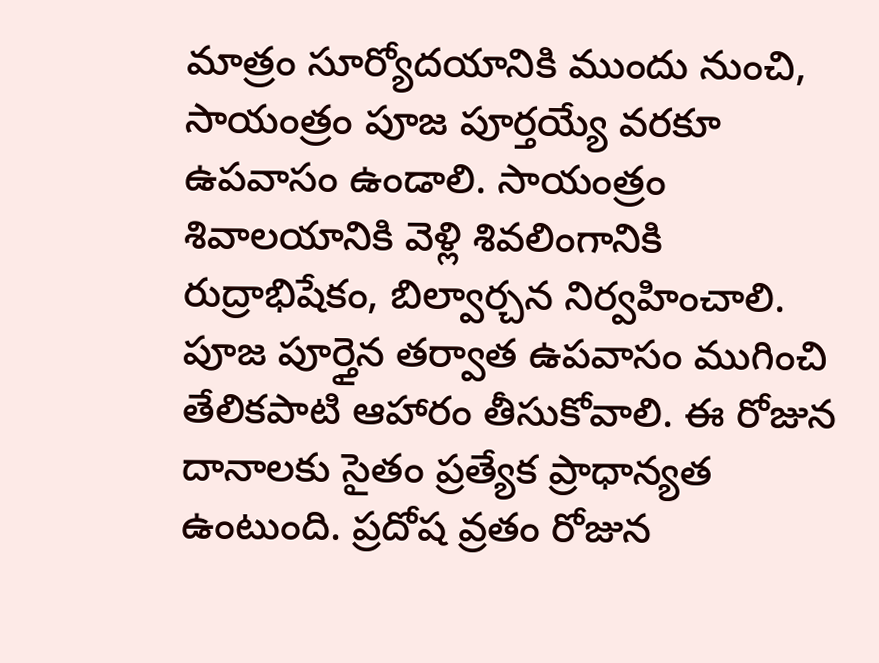మాత్రం సూర్యోదయానికి ముందు నుంచి, సాయంత్రం పూజ పూర్తయ్యే వరకూ ఉపవాసం ఉండాలి. సాయంత్రం శివాలయానికి వెళ్లి శివలింగానికి రుద్రాభిషేకం, బిల్వార్చన నిర్వహించాలి. పూజ పూర్తైన తర్వాత ఉపవాసం ముగించి తేలికపాటి ఆహారం తీసుకోవాలి. ఈ రోజున దానాలకు సైతం ప్రత్యేక ప్రాధాన్యత ఉంటుంది. ప్రదోష వ్రతం రోజున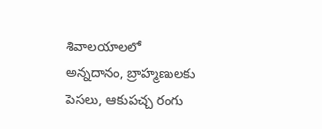శివాలయాలలో అన్నదానం, బ్రాహ్మణులకు పెసలు, ఆకుపచ్చ రంగు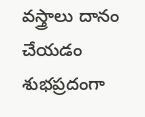వస్త్రాలు దానం చేయడం శుభప్రదంగా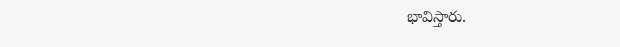భావిస్తారు.